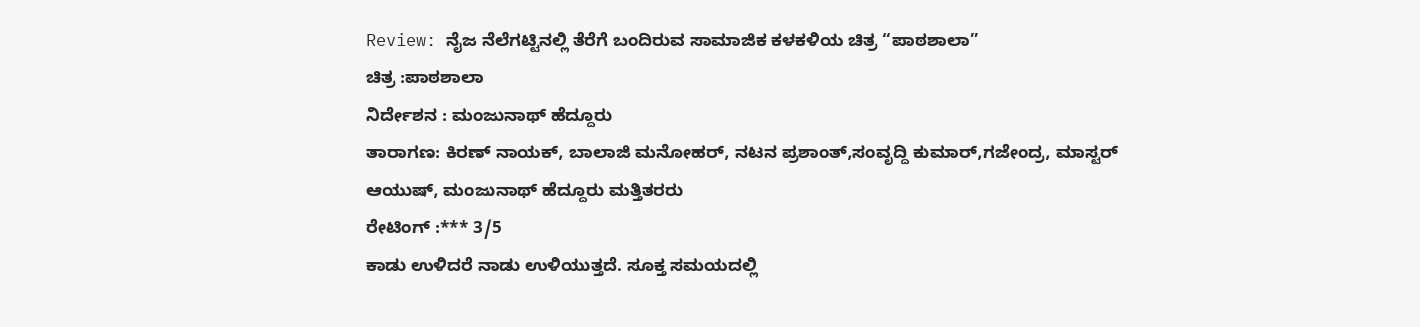Review: ನೈಜ ನೆಲೆಗಟ್ಟಿನಲ್ಲಿ ತೆರೆಗೆ ಬಂದಿರುವ ಸಾಮಾಜಿಕ ಕಳಕಳಿಯ ಚಿತ್ರ “ಪಾಠಶಾಲಾ”
ಚಿತ್ರ :ಪಾಠಶಾಲಾ
ನಿರ್ದೇಶನ : ಮಂಜುನಾಥ್ ಹೆದ್ದೂರು
ತಾರಾಗಣ: ಕಿರಣ್ ನಾಯಕ್, ಬಾಲಾಜಿ ಮನೋಹರ್, ನಟನ ಪ್ರಶಾಂತ್,ಸಂವೃದ್ದಿ ಕುಮಾರ್,ಗಜೇಂದ್ರ, ಮಾಸ್ಟರ್ ಆಯುಷ್, ಮಂಜುನಾಥ್ ಹೆದ್ದೂರು ಮತ್ತಿತರರು
ರೇಟಿಂಗ್ :*** 3/5
ಕಾಡು ಉಳಿದರೆ ನಾಡು ಉಳಿಯುತ್ತದೆ. ಸೂಕ್ತ ಸಮಯದಲ್ಲಿ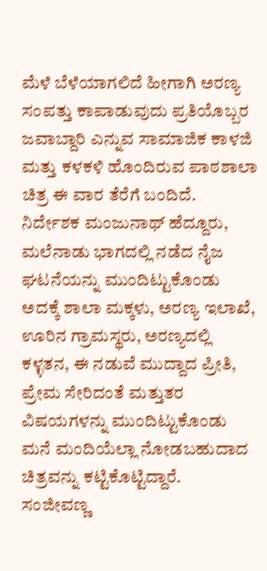ಮೆಳೆ ಬೆಳೆಯಾಗಲಿದೆ ಹೀಗಾಗಿ ಅರಣ್ಯ ಸಂಪತ್ತು ಕಾಪಾಡುವುದು ಪ್ರತಿಯೊಬ್ಬರ ಜವಾಬ್ದಾರಿ ಎನ್ನುವ ಸಾಮಾಜಿಕ ಕಾಳಜಿ ಮತ್ತು ಕಳಕಳಿ ಹೊಂದಿರುವ ಪಾಠಶಾಲಾ ಚಿತ್ರ ಈ ವಾರ ತೆರೆಗೆ ಬಂದಿದೆ.
ನಿರ್ದೇಶಕ ಮಂಜುನಾಥ್ ಹೆದ್ದೂರು, ಮಲೆನಾಡು ಭಾಗದಲ್ಲಿ ನಡೆದ ನೈಜ ಘಟನೆಯನ್ನು ಮುಂದಿಟ್ಟುಕೊಂಡು ಅದಕ್ಕೆ ಶಾಲಾ ಮಕ್ಕಳು, ಅರಣ್ಯ ಇಲಾಖೆ, ಊರಿನ ಗ್ರಾಮಸ್ಥರು, ಅರಣ್ಯದಲ್ಲಿ ಕಳ್ಳತನ, ಈ ನಡುವೆ ಮುದ್ದಾದ ಪ್ರೀತಿ, ಪ್ರೇಮ ಸೇರಿದಂತೆ ಮತ್ತುತರ ವಿಷಯಗಳನ್ನು ಮುಂದಿಟ್ಟುಕೊಂಡು ಮನೆ ಮಂದಿಯೆಲ್ಲಾ ನೋಡಬಹುದಾದ ಚಿತ್ರವನ್ನು ಕಟ್ಟಿಕೊಟ್ಟಿದ್ದಾರೆ.
ಸಂಜೀವಣ್ಣ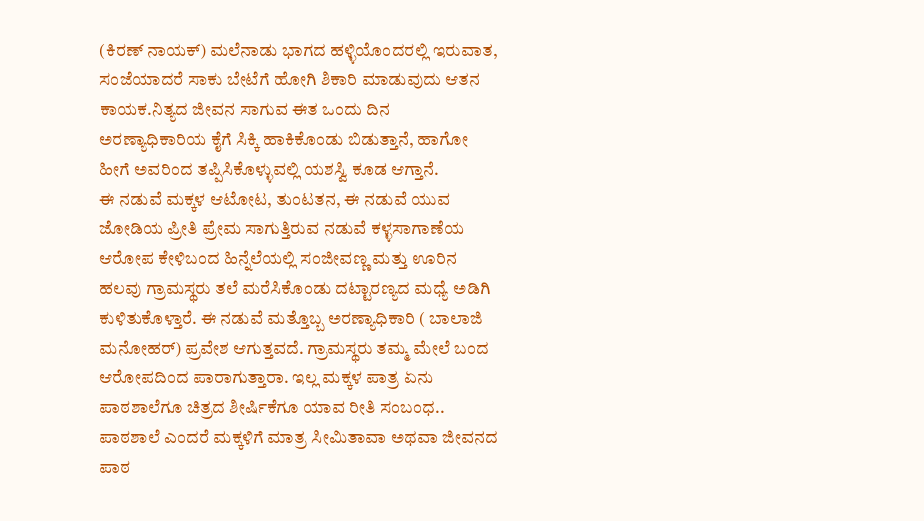(ಕಿರಣ್ ನಾಯಕ್) ಮಲೆನಾಡು ಭಾಗದ ಹಳ್ಳಿಯೊಂದರಲ್ಲಿ ಇರುವಾತ, ಸಂಜೆಯಾದರೆ ಸಾಕು ಬೇಟೆಗೆ ಹೋಗಿ ಶಿಕಾರಿ ಮಾಡುವುದು ಆತನ ಕಾಯಕ.ನಿತ್ಯದ ಜೀವನ ಸಾಗುವ ಈತ ಒಂದು ದಿನ ಅರಣ್ಯಾಧಿಕಾರಿಯ ಕೈಗೆ ಸಿಕ್ಕಿ ಹಾಕಿಕೊಂಡು ಬಿಡುತ್ತಾನೆ, ಹಾಗೋ ಹೀಗೆ ಅವರಿಂದ ತಪ್ಪಿಸಿಕೊಳ್ಳುವಲ್ಲಿ ಯಶಸ್ವಿ ಕೂಡ ಆಗ್ತಾನೆ.
ಈ ನಡುವೆ ಮಕ್ಕಳ ಆಟೋಟ, ತುಂಟತನ, ಈ ನಡುವೆ ಯುವ ಜೋಡಿಯ ಪ್ರೀತಿ ಪ್ರೇಮ ಸಾಗುತ್ತಿರುವ ನಡುವೆ ಕಳ್ಳಸಾಗಾಣೆಯ ಆರೋಪ ಕೇಳಿಬಂದ ಹಿನ್ನೆಲೆಯಲ್ಲಿ ಸಂಜೀವಣ್ಣ ಮತ್ತು ಊರಿನ ಹಲವು ಗ್ರಾಮಸ್ಥರು ತಲೆ ಮರೆಸಿಕೊಂಡು ದಟ್ಟಾರಣ್ಯದ ಮಧ್ಯೆ ಅಡಿಗಿ ಕುಳಿತುಕೊಳ್ತಾರೆ. ಈ ನಡುವೆ ಮತ್ತೊಬ್ಬ ಅರಣ್ಯಾಧಿಕಾರಿ ( ಬಾಲಾಜಿ ಮನೋಹರ್) ಪ್ರವೇಶ ಆಗುತ್ತವದೆ. ಗ್ರಾಮಸ್ಥರು ತಮ್ಮ ಮೇಲೆ ಬಂದ ಆರೋಪದಿಂದ ಪಾರಾಗುತ್ತಾರಾ. ಇಲ್ಲ ಮಕ್ಕಳ ಪಾತ್ರ ಏನು ಪಾಠಶಾಲೆಗೂ ಚಿತ್ರದ ಶೀರ್ಷಿಕೆಗೂ ಯಾವ ರೀತಿ ಸಂಬಂಧ..
ಪಾಠಶಾಲೆ ಎಂದರೆ ಮಕ್ಕಳಿಗೆ ಮಾತ್ರ ಸೀಮಿತಾವಾ ಅಥವಾ ಜೀವನದ ಪಾಠ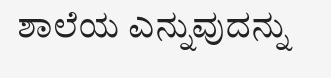ಶಾಲೆಯ ಎನ್ನುವುದನ್ನು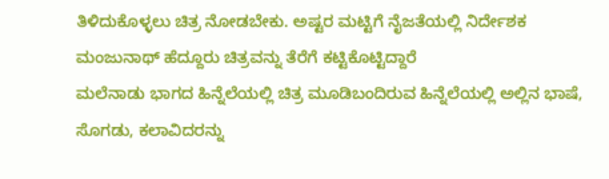ತಿಳಿದುಕೊಳ್ಳಲು ಚಿತ್ರ ನೋಡಬೇಕು. ಅಷ್ಟರ ಮಟ್ಟಿಗೆ ನೈಜತೆಯಲ್ಲಿ ನಿರ್ದೇಶಕ ಮಂಜುನಾಥ್ ಹೆದ್ದೂರು ಚಿತ್ರವನ್ನು ತೆರೆಗೆ ಕಟ್ಟಿಕೊಟ್ಟಿದ್ದಾರೆ
ಮಲೆನಾಡು ಭಾಗದ ಹಿನ್ನೆಲೆಯಲ್ಲಿ ಚಿತ್ರ ಮೂಡಿಬಂದಿರುವ ಹಿನ್ನೆಲೆಯಲ್ಲಿ ಅಲ್ಲಿನ ಭಾಷೆ, ಸೊಗಡು, ಕಲಾವಿದರನ್ನು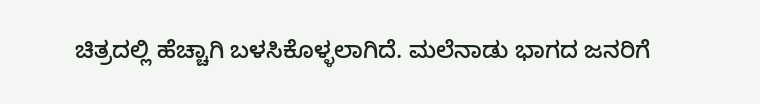ಚಿತ್ರದಲ್ಲಿ ಹೆಚ್ಚಾಗಿ ಬಳಸಿಕೊಳ್ಳಲಾಗಿದೆ. ಮಲೆನಾಡು ಭಾಗದ ಜನರಿಗೆ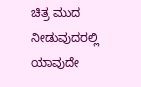ಚಿತ್ರ ಮುದ ನೀಡುವುದರಲ್ಲಿ ಯಾವುದೇ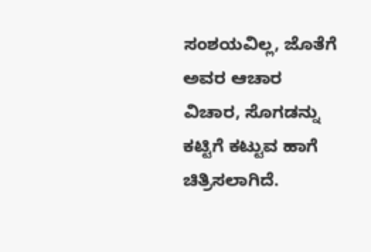ಸಂಶಯವಿಲ್ಲ, ಜೊತೆಗೆ ಅವರ ಆಚಾರ ವಿಚಾರ, ಸೊಗಡನ್ನು ಕಟ್ಟಿಗೆ ಕಟ್ಟುವ ಹಾಗೆ ಚಿತ್ರಿಸಲಾಗಿದೆ.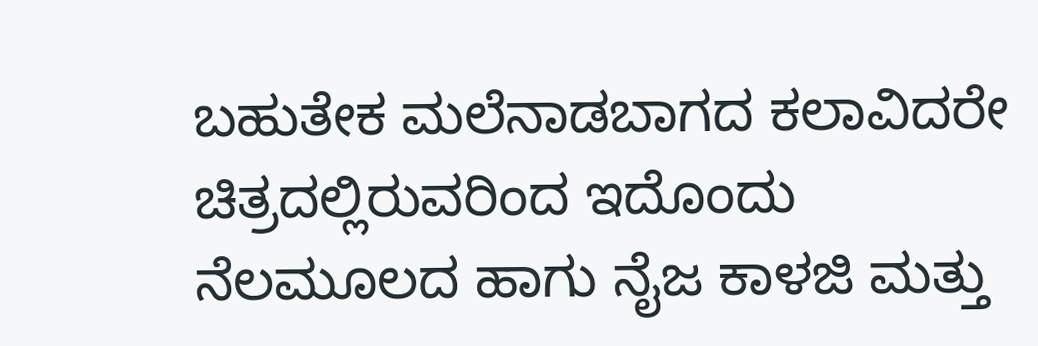ಬಹುತೇಕ ಮಲೆನಾಡಬಾಗದ ಕಲಾವಿದರೇ ಚಿತ್ರದಲ್ಲಿರುವರಿಂದ ಇದೊಂದು ನೆಲಮೂಲದ ಹಾಗು ನೈಜ ಕಾಳಜಿ ಮತ್ತು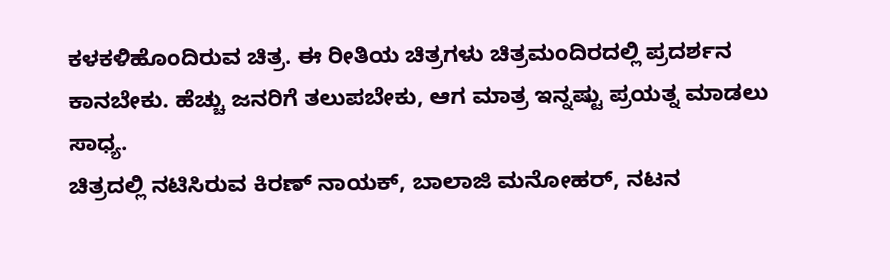ಕಳಕಳಿಹೊಂದಿರುವ ಚಿತ್ರ. ಈ ರೀತಿಯ ಚಿತ್ರಗಳು ಚಿತ್ರಮಂದಿರದಲ್ಲಿ ಪ್ರದರ್ಶನ ಕಾನಬೇಕು. ಹೆಚ್ಚು ಜನರಿಗೆ ತಲುಪಬೇಕು, ಆಗ ಮಾತ್ರ ಇನ್ನಷ್ಟು ಪ್ರಯತ್ನ ಮಾಡಲು ಸಾಧ್ಯ.
ಚಿತ್ರದಲ್ಲಿ ನಟಿಸಿರುವ ಕಿರಣ್ ನಾಯಕ್, ಬಾಲಾಜಿ ಮನೋಹರ್, ನಟನ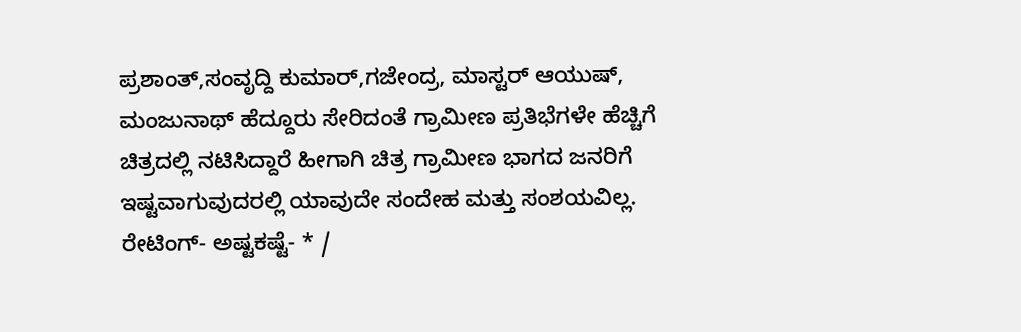ಪ್ರಶಾಂತ್,ಸಂವೃದ್ದಿ ಕುಮಾರ್,ಗಜೇಂದ್ರ, ಮಾಸ್ಟರ್ ಆಯುಷ್, ಮಂಜುನಾಥ್ ಹೆದ್ದೂರು ಸೇರಿದಂತೆ ಗ್ರಾಮೀಣ ಪ್ರತಿಭೆಗಳೇ ಹೆಚ್ಚಿಗೆ ಚಿತ್ರದಲ್ಲಿ ನಟಿಸಿದ್ದಾರೆ ಹೀಗಾಗಿ ಚಿತ್ರ ಗ್ರಾಮೀಣ ಭಾಗದ ಜನರಿಗೆ ಇಷ್ಟವಾಗುವುದರಲ್ಲಿ ಯಾವುದೇ ಸಂದೇಹ ಮತ್ತು ಸಂಶಯವಿಲ್ಲ.
ರೇಟಿಂಗ್- ಅಷ್ಟಕಷ್ಟೆ- * /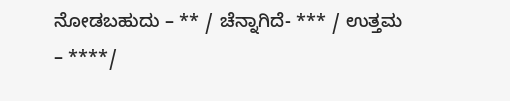ನೋಡಬಹುದು – ** / ಚೆನ್ನಾಗಿದೆ- *** / ಉತ್ತಮ – ****/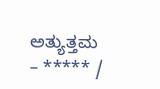ಅತ್ಯುತ್ತಮ – ***** /